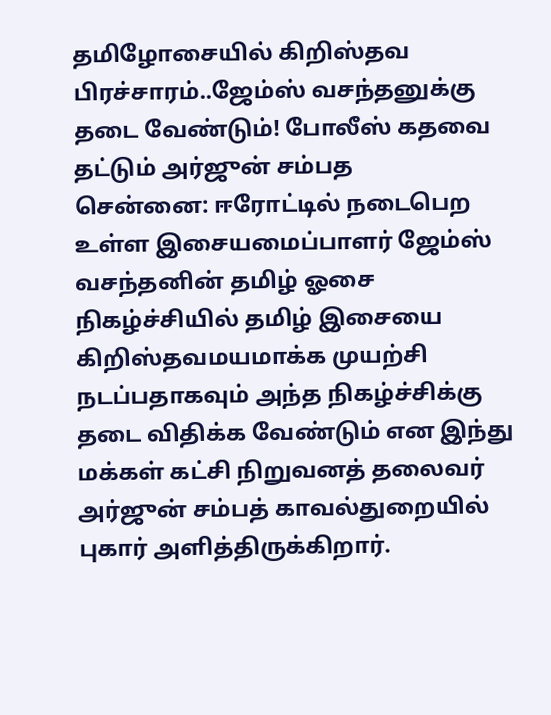தமிழோசையில் கிறிஸ்தவ பிரச்சாரம்..ஜேம்ஸ் வசந்தனுக்கு தடை வேண்டும்! போலீஸ் கதவை தட்டும் அர்ஜுன் சம்பத
சென்னை: ஈரோட்டில் நடைபெற உள்ள இசையமைப்பாளர் ஜேம்ஸ் வசந்தனின் தமிழ் ஓசை நிகழ்ச்சியில் தமிழ் இசையை கிறிஸ்தவமயமாக்க முயற்சி நடப்பதாகவும் அந்த நிகழ்ச்சிக்கு தடை விதிக்க வேண்டும் என இந்து மக்கள் கட்சி நிறுவனத் தலைவர் அர்ஜுன் சம்பத் காவல்துறையில் புகார் அளித்திருக்கிறார்.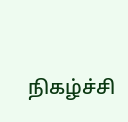நிகழ்ச்சி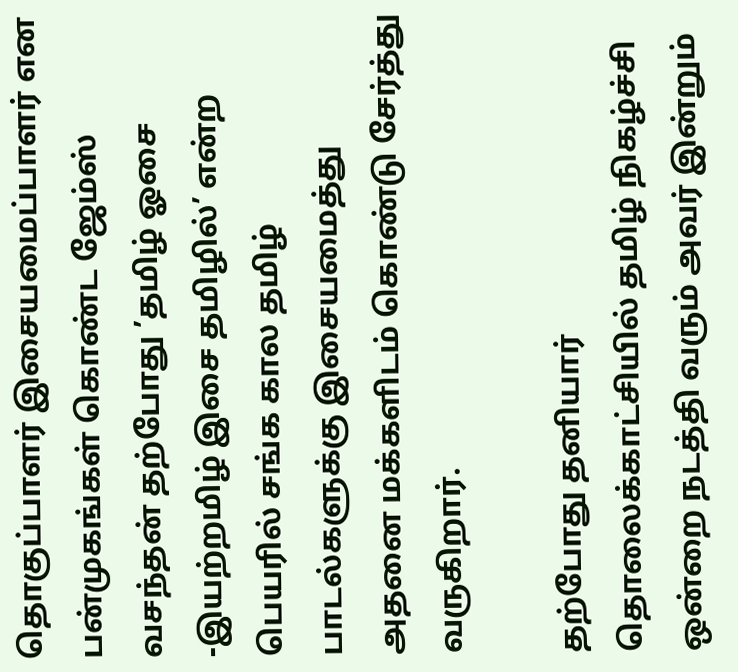தொகுப்பாளர் இசையமைப்பாளர் என பன்முகங்கள் கொண்ட ஜேம்ஸ் வசந்தன் தற்போது ’தமிழ் ஓசை -இயற்றமிழ் இசை தமிழில்’ என்ற பெயரில் சங்க கால தமிழ் பாடல்களுக்கு இசையமைத்து அதனை மக்களிடம் கொண்டு சேர்த்து வருகிறார்.

தற்போது தனியார் தொலைக்காட்சியில் தமிழ் நிகழ்ச்சி ஒன்றை நடத்தி வரும் அவர் இன்றும்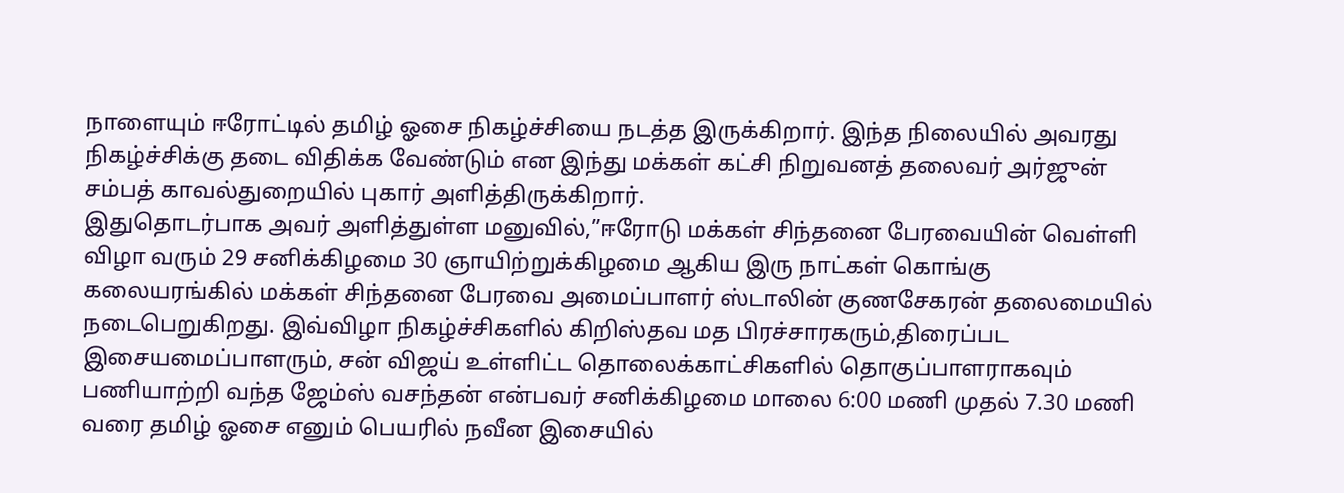நாளையும் ஈரோட்டில் தமிழ் ஓசை நிகழ்ச்சியை நடத்த இருக்கிறார். இந்த நிலையில் அவரது நிகழ்ச்சிக்கு தடை விதிக்க வேண்டும் என இந்து மக்கள் கட்சி நிறுவனத் தலைவர் அர்ஜுன் சம்பத் காவல்துறையில் புகார் அளித்திருக்கிறார்.
இதுதொடர்பாக அவர் அளித்துள்ள மனுவில்,”ஈரோடு மக்கள் சிந்தனை பேரவையின் வெள்ளி விழா வரும் 29 சனிக்கிழமை 30 ஞாயிற்றுக்கிழமை ஆகிய இரு நாட்கள் கொங்கு கலையரங்கில் மக்கள் சிந்தனை பேரவை அமைப்பாளர் ஸ்டாலின் குணசேகரன் தலைமையில் நடைபெறுகிறது. இவ்விழா நிகழ்ச்சிகளில் கிறிஸ்தவ மத பிரச்சாரகரும்,திரைப்பட இசையமைப்பாளரும், சன் விஜய் உள்ளிட்ட தொலைக்காட்சிகளில் தொகுப்பாளராகவும் பணியாற்றி வந்த ஜேம்ஸ் வசந்தன் என்பவர் சனிக்கிழமை மாலை 6:00 மணி முதல் 7.30 மணி வரை தமிழ் ஓசை எனும் பெயரில் நவீன இசையில்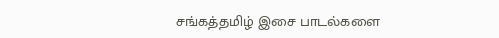சங்கத்தமிழ் இசை பாடல்களை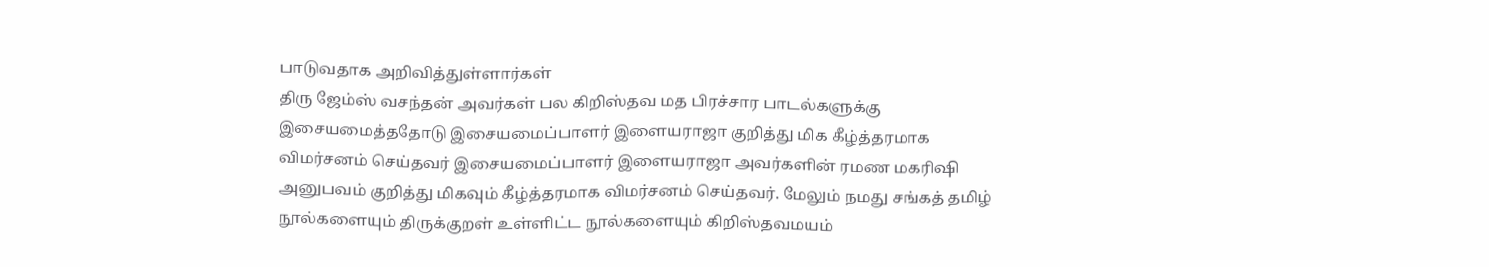பாடுவதாக அறிவித்துள்ளார்கள்
திரு ஜேம்ஸ் வசந்தன் அவர்கள் பல கிறிஸ்தவ மத பிரச்சார பாடல்களுக்கு இசையமைத்ததோடு இசையமைப்பாளர் இளையராஜா குறித்து மிக கீழ்த்தரமாக விமர்சனம் செய்தவர் இசையமைப்பாளர் இளையராஜா அவர்களின் ரமண மகரிஷி அனுபவம் குறித்து மிகவும் கீழ்த்தரமாக விமர்சனம் செய்தவர். மேலும் நமது சங்கத் தமிழ் நூல்களையும் திருக்குறள் உள்ளிட்ட நூல்களையும் கிறிஸ்தவமயம்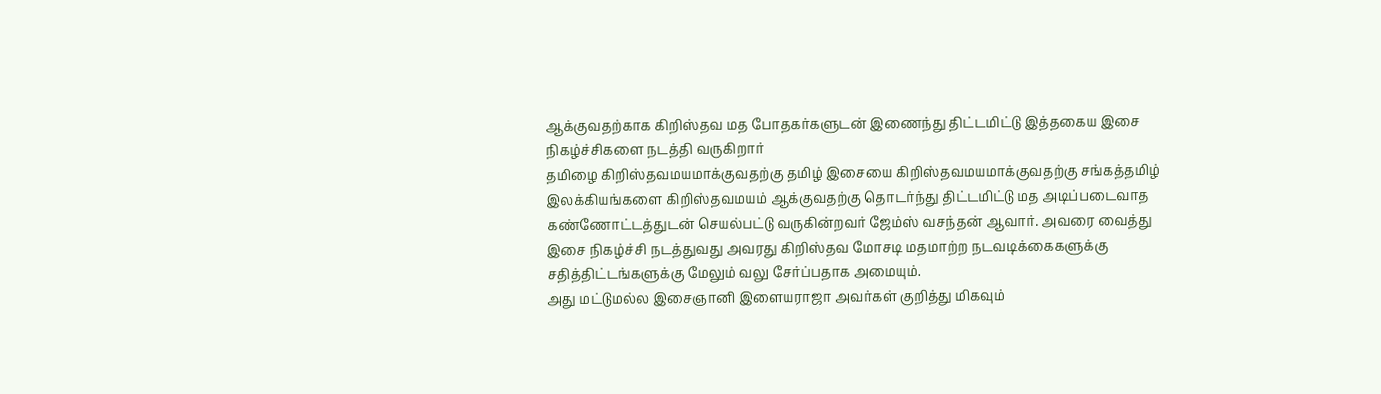ஆக்குவதற்காக கிறிஸ்தவ மத போதகர்களுடன் இணைந்து திட்டமிட்டு இத்தகைய இசை நிகழ்ச்சிகளை நடத்தி வருகிறார்
தமிழை கிறிஸ்தவமயமாக்குவதற்கு தமிழ் இசையை கிறிஸ்தவமயமாக்குவதற்கு சங்கத்தமிழ் இலக்கியங்களை கிறிஸ்தவமயம் ஆக்குவதற்கு தொடர்ந்து திட்டமிட்டு மத அடிப்படைவாத கண்ணோட்டத்துடன் செயல்பட்டு வருகின்றவர் ஜேம்ஸ் வசந்தன் ஆவார். அவரை வைத்து இசை நிகழ்ச்சி நடத்துவது அவரது கிறிஸ்தவ மோசடி மதமாற்ற நடவடிக்கைகளுக்கு சதித்திட்டங்களுக்கு மேலும் வலு சேர்ப்பதாக அமையும்.
அது மட்டுமல்ல இசைஞானி இளையராஜா அவர்கள் குறித்து மிகவும்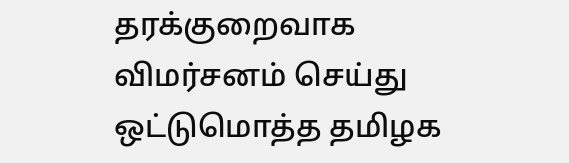தரக்குறைவாக விமர்சனம் செய்து ஒட்டுமொத்த தமிழக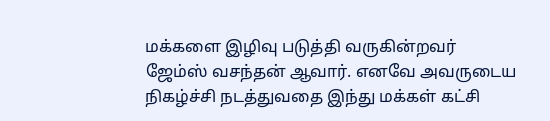மக்களை இழிவு படுத்தி வருகின்றவர் ஜேம்ஸ் வசந்தன் ஆவார். எனவே அவருடைய நிகழ்ச்சி நடத்துவதை இந்து மக்கள் கட்சி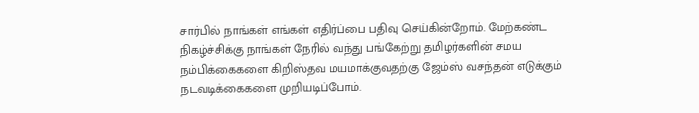சார்பில் நாங்கள் எங்கள் எதிர்ப்பை பதிவு செய்கின்றோம். மேற்கண்ட நிகழ்ச்சிக்கு நாங்கள் நேரில் வந்து பங்கேற்று தமிழர்களின் சமய நம்பிக்கைகளை கிறிஸ்தவ மயமாக்குவதற்கு ஜேம்ஸ் வசந்தன் எடுக்கும் நடவடிக்கைகளை முறியடிப்போம்.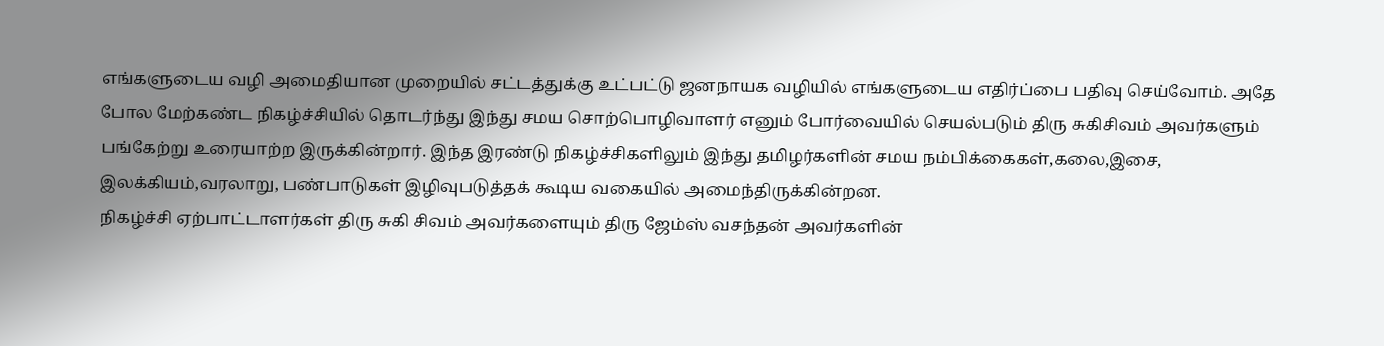எங்களுடைய வழி அமைதியான முறையில் சட்டத்துக்கு உட்பட்டு ஜனநாயக வழியில் எங்களுடைய எதிர்ப்பை பதிவு செய்வோம். அதே போல மேற்கண்ட நிகழ்ச்சியில் தொடர்ந்து இந்து சமய சொற்பொழிவாளர் எனும் போர்வையில் செயல்படும் திரு சுகிசிவம் அவர்களும் பங்கேற்று உரையாற்ற இருக்கின்றார். இந்த இரண்டு நிகழ்ச்சிகளிலும் இந்து தமிழர்களின் சமய நம்பிக்கைகள்,கலை,இசை, இலக்கியம்,வரலாறு, பண்பாடுகள் இழிவுபடுத்தக் கூடிய வகையில் அமைந்திருக்கின்றன.
நிகழ்ச்சி ஏற்பாட்டாளர்கள் திரு சுகி சிவம் அவர்களையும் திரு ஜேம்ஸ் வசந்தன் அவர்களின்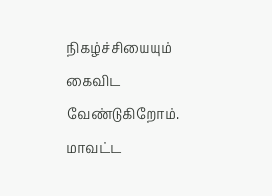நிகழ்ச்சியையும் கைவிட வேண்டுகிறோம். மாவட்ட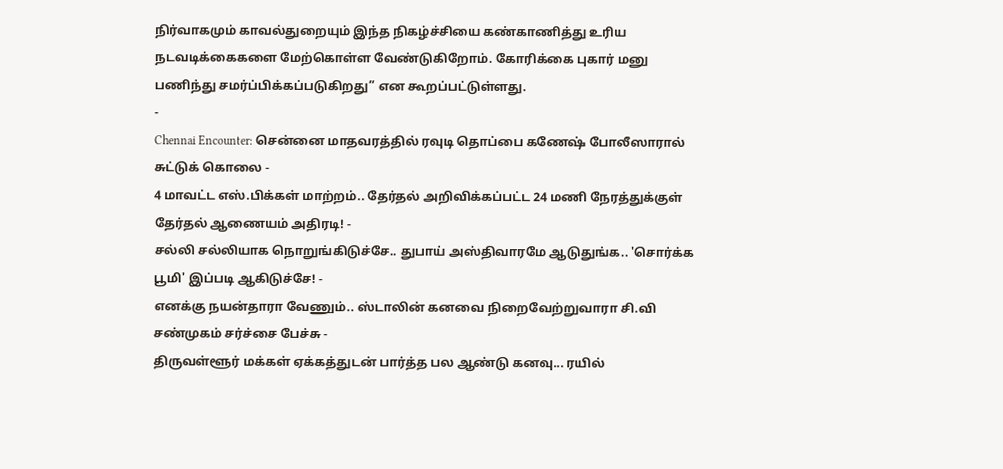நிர்வாகமும் காவல்துறையும் இந்த நிகழ்ச்சியை கண்காணித்து உரிய நடவடிக்கைகளை மேற்கொள்ள வேண்டுகிறோம். கோரிக்கை புகார் மனு பணிந்து சமர்ப்பிக்கப்படுகிறது” என கூறப்பட்டுள்ளது.
-
Chennai Encounter: சென்னை மாதவரத்தில் ரவுடி தொப்பை கணேஷ் போலீஸாரால் சுட்டுக் கொலை -
4 மாவட்ட எஸ்.பிக்கள் மாற்றம்.. தேர்தல் அறிவிக்கப்பட்ட 24 மணி நேரத்துக்குள் தேர்தல் ஆணையம் அதிரடி! -
சல்லி சல்லியாக நொறுங்கிடுச்சே.. துபாய் அஸ்திவாரமே ஆடுதுங்க.. 'சொர்க்க பூமி' இப்படி ஆகிடுச்சே! -
எனக்கு நயன்தாரா வேணும்.. ஸ்டாலின் கனவை நிறைவேற்றுவாரா சி.வி சண்முகம் சர்ச்சை பேச்சு -
திருவள்ளூர் மக்கள் ஏக்கத்துடன் பார்த்த பல ஆண்டு கனவு... ரயில்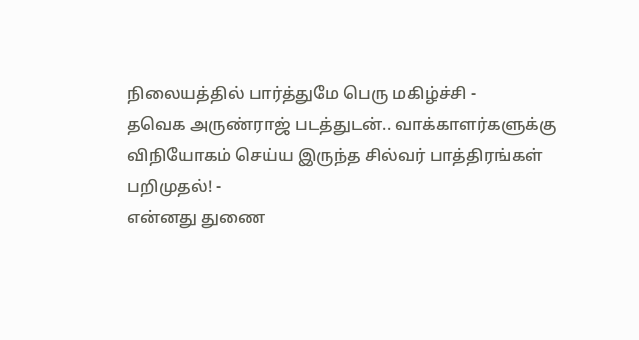நிலையத்தில் பார்த்துமே பெரு மகிழ்ச்சி -
தவெக அருண்ராஜ் படத்துடன்.. வாக்காளர்களுக்கு விநியோகம் செய்ய இருந்த சில்வர் பாத்திரங்கள் பறிமுதல்! -
என்னது துணை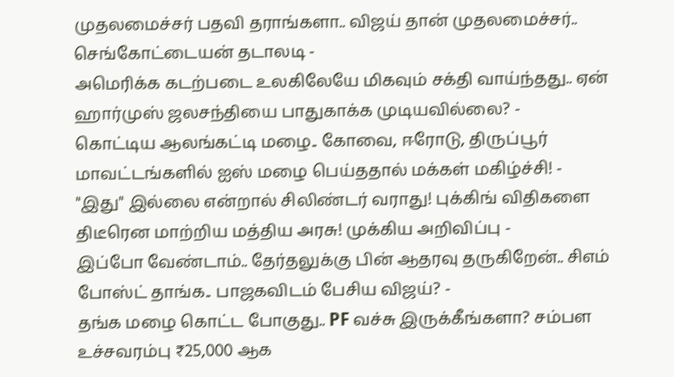முதலமைச்சர் பதவி தராங்களா.. விஜய் தான் முதலமைச்சர்.. செங்கோட்டையன் தடாலடி -
அமெரிக்க கடற்படை உலகிலேயே மிகவும் சக்தி வாய்ந்தது.. ஏன் ஹார்முஸ் ஜலசந்தியை பாதுகாக்க முடியவில்லை? -
கொட்டிய ஆலங்கட்டி மழை.. கோவை, ஈரோடு, திருப்பூர் மாவட்டங்களில் ஐஸ் மழை பெய்ததால் மக்கள் மகிழ்ச்சி! -
"இது" இல்லை என்றால் சிலிண்டர் வராது! புக்கிங் விதிகளை திடீரென மாற்றிய மத்திய அரசு! முக்கிய அறிவிப்பு -
இப்போ வேண்டாம்.. தேர்தலுக்கு பின் ஆதரவு தருகிறேன்.. சிஎம் போஸ்ட் தாங்க.. பாஜகவிடம் பேசிய விஜய்? -
தங்க மழை கொட்ட போகுது.. PF வச்சு இருக்கீங்களா? சம்பள உச்சவரம்பு ₹25,000 ஆக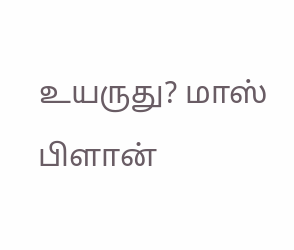உயருது? மாஸ் பிளான்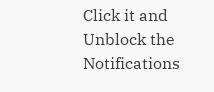Click it and Unblock the Notifications